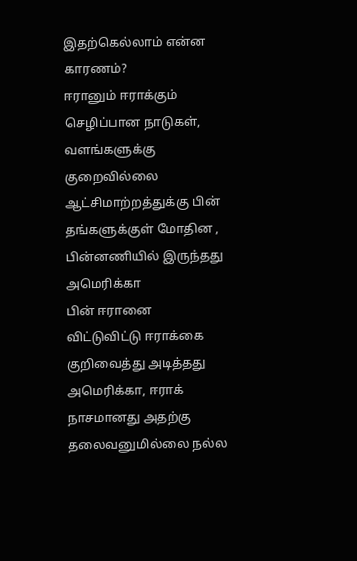இதற்கெல்லாம் என்ன காரணம்?
ஈரானும் ஈராக்கும் செழிப்பான நாடுகள், வளங்களுக்கு குறைவில்லை
ஆட்சிமாற்றத்துக்கு பின் தங்களுக்குள் மோதின , பின்னணியில் இருந்தது அமெரிக்கா
பின் ஈரானை விட்டுவிட்டு ஈராக்கை குறிவைத்து அடித்தது அமெரிக்கா, ஈராக் நாசமானது அதற்கு தலைவனுமில்லை நல்ல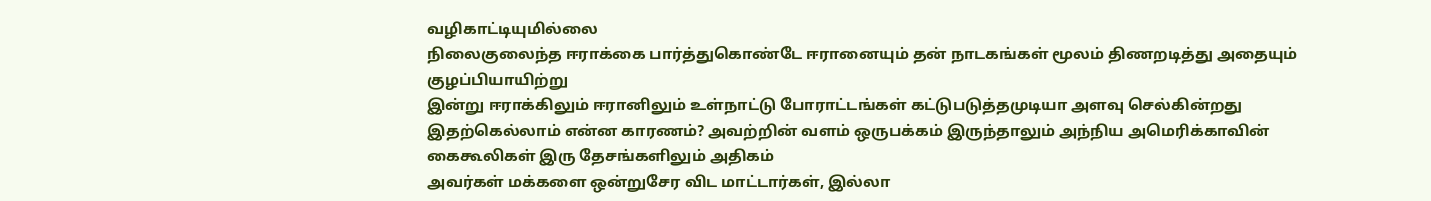வழிகாட்டியுமில்லை
நிலைகுலைந்த ஈராக்கை பார்த்துகொண்டே ஈரானையும் தன் நாடகங்கள் மூலம் திணறடித்து அதையும் குழப்பியாயிற்று
இன்று ஈராக்கிலும் ஈரானிலும் உள்நாட்டு போராட்டங்கள் கட்டுபடுத்தமுடியா அளவு செல்கின்றது
இதற்கெல்லாம் என்ன காரணம்? அவற்றின் வளம் ஒருபக்கம் இருந்தாலும் அந்நிய அமெரிக்காவின் கைகூலிகள் இரு தேசங்களிலும் அதிகம்
அவர்கள் மக்களை ஒன்றுசேர விட மாட்டார்கள், இல்லா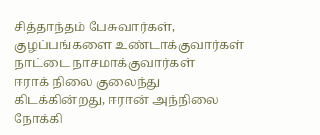சித்தாந்தம் பேசுவார்கள், குழப்பங்களை உண்டாக்குவார்கள் நாட்டை நாசமாக்குவார்கள்
ஈராக் நிலை குலைந்து கிடக்கின்றது, ஈரான் அந்நிலை நோக்கி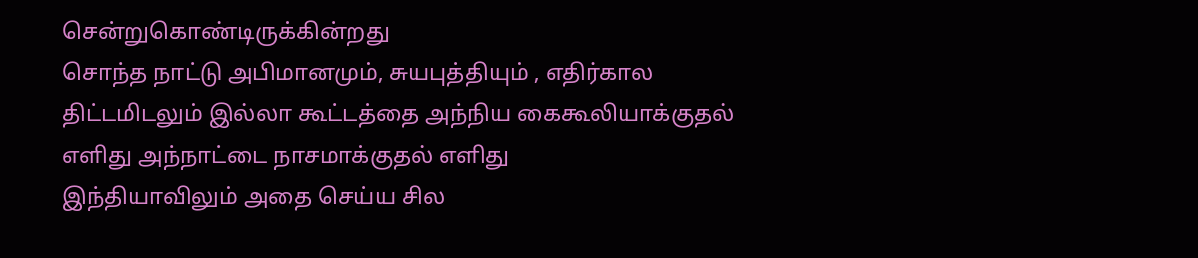சென்றுகொண்டிருக்கின்றது
சொந்த நாட்டு அபிமானமும், சுயபுத்தியும் , எதிர்கால திட்டமிடலும் இல்லா கூட்டத்தை அந்நிய கைகூலியாக்குதல் எளிது அந்நாட்டை நாசமாக்குதல் எளிது
இந்தியாவிலும் அதை செய்ய சில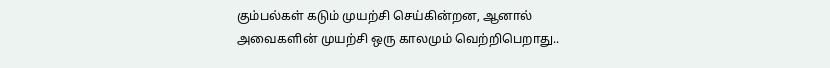கும்பல்கள் கடும் முயற்சி செய்கின்றன, ஆனால் அவைகளின் முயற்சி ஒரு காலமும் வெற்றிபெறாது..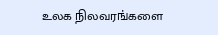உலக நிலவரங்களை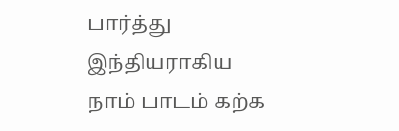பார்த்து இந்தியராகிய நாம் பாடம் கற்க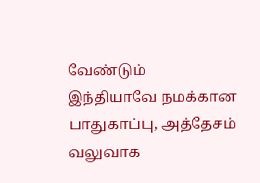வேண்டும்
இந்தியாவே நமக்கான பாதுகாப்பு, அத்தேசம் வலுவாக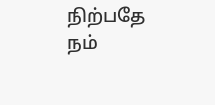நிற்பதே நம்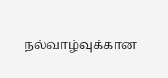நல்வாழ்வுக்கான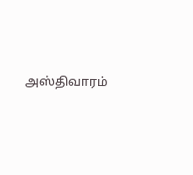அஸ்திவாரம்